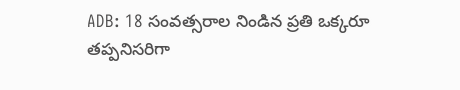ADB: 18 సంవత్సరాల నిండిన ప్రతి ఒక్కరూ తప్పనిసరిగా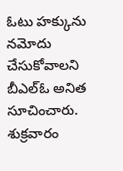ఓటు హక్కును నమోదు చేసుకోవాలని బీఎల్ఓ అనిత సూచించారు. శుక్రవారం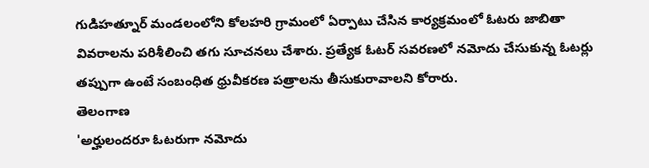గుడిహత్నూర్ మండలంలోని కోలహరి గ్రామంలో ఏర్పాటు చేసిన కార్యక్రమంలో ఓటరు జాబితా వివరాలను పరిశీలించి తగు సూచనలు చేశారు. ప్రత్యేక ఓటర్ సవరణలో నమోదు చేసుకున్న ఓటర్లు తప్పుగా ఉంటే సంబంధిత ధ్రువీకరణ పత్రాలను తీసుకురావాలని కోరారు.
తెలంగాణ
'అర్హులందరూ ఓటరుగా నమోదు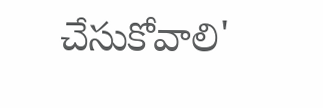చేసుకోవాలి'